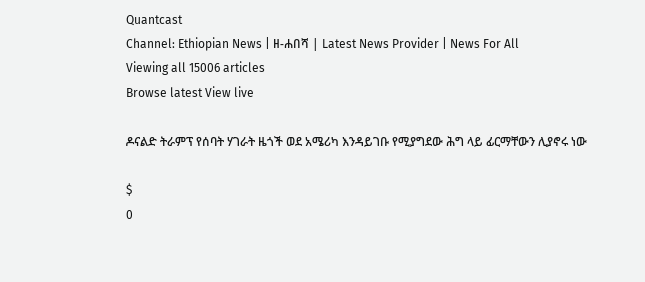Quantcast
Channel: Ethiopian News | ዘ-ሐበሻ | Latest News Provider | News For All
Viewing all 15006 articles
Browse latest View live

ዶናልድ ትራምፕ የሰባት ሃገራት ዜጎች ወደ አሜሪካ እንዳይገቡ የሚያግደው ሕግ ላይ ፊርማቸውን ሊያኖሩ ነው

$
0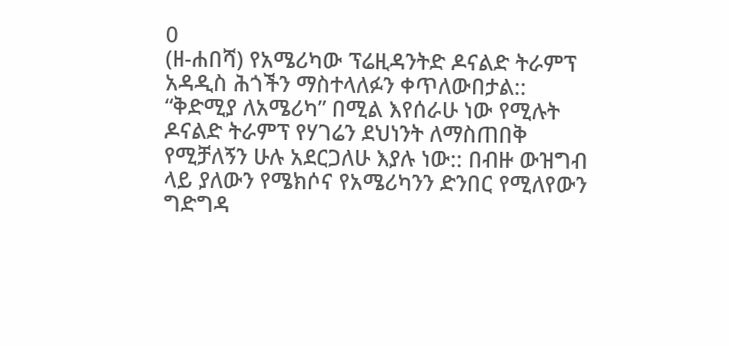0
(ዘ-ሐበሻ) የአሜሪካው ፕሬዚዳንትድ ዶናልድ ትራምፕ አዳዲስ ሕጎችን ማስተላለፉን ቀጥለውበታል:: “ቅድሚያ ለአሜሪካ” በሚል እየሰራሁ ነው የሚሉት ዶናልድ ትራምፕ የሃገሬን ደህነንት ለማስጠበቅ የሚቻለኝን ሁሉ አደርጋለሁ እያሉ ነው:: በብዙ ውዝግብ ላይ ያለውን የሜክሶና የአሜሪካንን ድንበር የሚለየውን ግድግዳ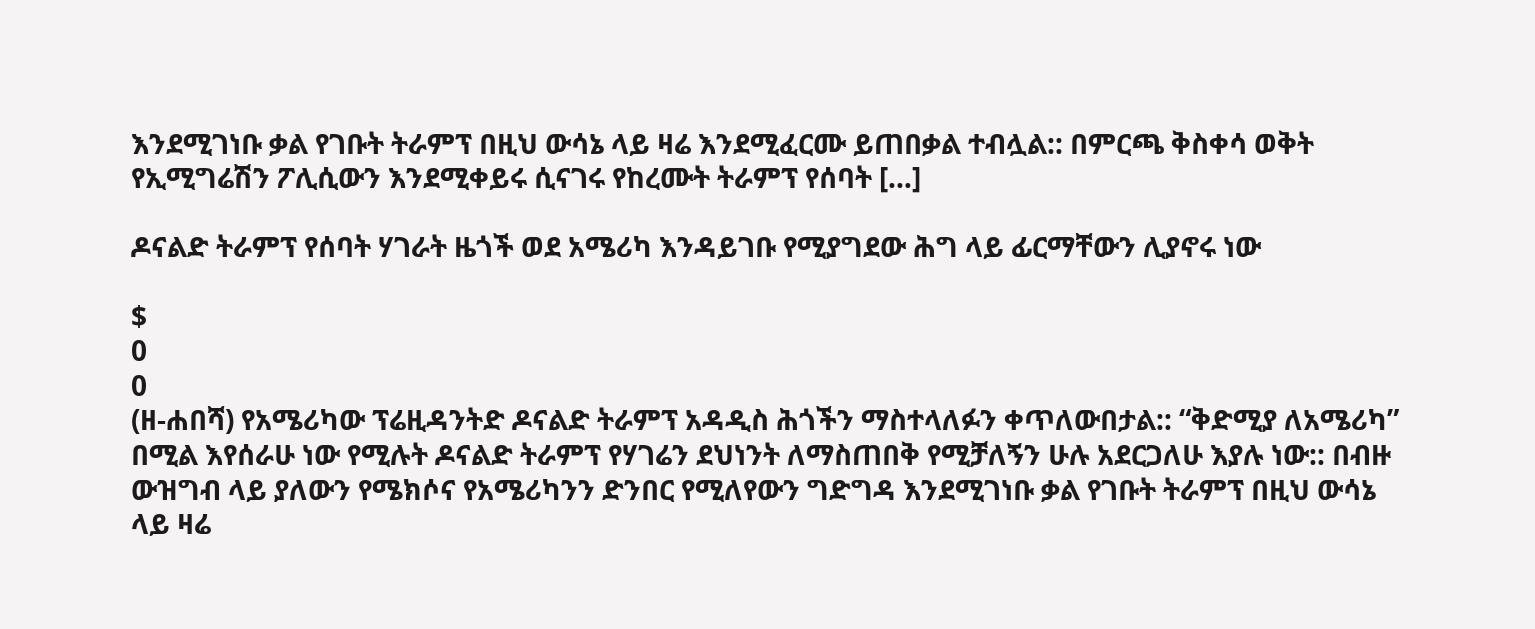እንደሚገነቡ ቃል የገቡት ትራምፕ በዚህ ውሳኔ ላይ ዛሬ እንደሚፈርሙ ይጠበቃል ተብሏል:: በምርጫ ቅስቀሳ ወቅት የኢሚግሬሽን ፖሊሲውን እንደሚቀይሩ ሲናገሩ የከረሙት ትራምፕ የሰባት […]

ዶናልድ ትራምፕ የሰባት ሃገራት ዜጎች ወደ አሜሪካ እንዳይገቡ የሚያግደው ሕግ ላይ ፊርማቸውን ሊያኖሩ ነው

$
0
0
(ዘ-ሐበሻ) የአሜሪካው ፕሬዚዳንትድ ዶናልድ ትራምፕ አዳዲስ ሕጎችን ማስተላለፉን ቀጥለውበታል:: “ቅድሚያ ለአሜሪካ” በሚል እየሰራሁ ነው የሚሉት ዶናልድ ትራምፕ የሃገሬን ደህነንት ለማስጠበቅ የሚቻለኝን ሁሉ አደርጋለሁ እያሉ ነው:: በብዙ ውዝግብ ላይ ያለውን የሜክሶና የአሜሪካንን ድንበር የሚለየውን ግድግዳ እንደሚገነቡ ቃል የገቡት ትራምፕ በዚህ ውሳኔ ላይ ዛሬ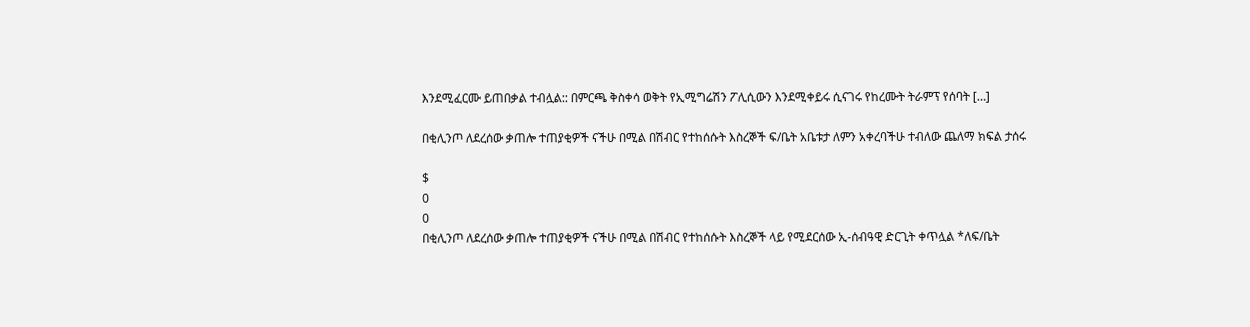እንደሚፈርሙ ይጠበቃል ተብሏል:: በምርጫ ቅስቀሳ ወቅት የኢሚግሬሽን ፖሊሲውን እንደሚቀይሩ ሲናገሩ የከረሙት ትራምፕ የሰባት […]

በቂሊንጦ ለደረሰው ቃጠሎ ተጠያቂዎች ናችሁ በሚል በሽብር የተከሰሱት እስረኞች ፍ/ቤት አቤቱታ ለምን አቀረባችሁ ተብለው ጨለማ ክፍል ታሰሩ

$
0
0
በቂሊንጦ ለደረሰው ቃጠሎ ተጠያቂዎች ናችሁ በሚል በሽብር የተከሰሱት እስረኞች ላይ የሚደርሰው ኢ-ሰብዓዊ ድርጊት ቀጥሏል *ለፍ/ቤት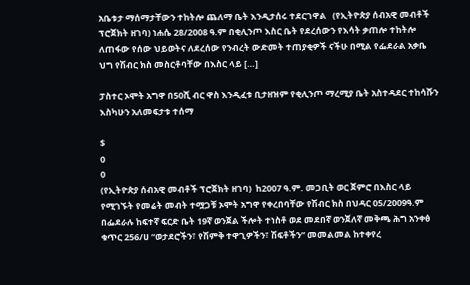አቤቱታ ማሰማታቸውን ተከትሎ ጨለማ ቤት እንዲታሰሩ ተደርገዋል   (የኢትዮጵያ ሰብአዊ መብቶች ፕሮጀክት ዘገባ) ነሐሴ 28/2008 ዓ.ም በቂሊንጦ እስር ቤት የደረሰውን የእሳት ቃጠሎ ተከትሎ ለጠፋው የሰው ህይወትና ለደረሰው የንብረት ውድመት ተጠያቂዎች ናችሁ በሚል የፌደራል አቃቤ ህግ የሽብር ክስ መስርቶባቸው በእስር ላይ […]

ፓስተር ኦሞት አግዋ በ50ሺ ብር ዋስ እንዲፈቱ ቢታዘዝም የቂሊንጦ ማረሚያ ቤት አስተዳደር ተከሳሹን እስካሁን አለመፍታቱ ተሰማ

$
0
0
(የኢትዮጵያ ሰብአዊ መብቶች ፕሮጀክት ዘገባ)  ከ2007 ዓ.ም. መጋቢት ወር ጀምሮ በእስር ላይ የሚገኙት የመሬት መብት ተሟጋቹ ኦሞት አግዋ የቀረበባቸው የሽብር ክስ በህዳር 05/2009ዓ.ም በፌደራሉ ከፍተኛ ፍርድ ቤት 19ኛ ወንጀል ችሎት ተነስቶ ወደ መደበኛ ወንጀለኛ መቅጫ ሕግ አንቀፅ ቁጥር 256/ሀ “ወታደሮችን፣ የሽምቅ ተዋጊዎችን፣ ሽፍቶችን” መመልመል ከተቀየረ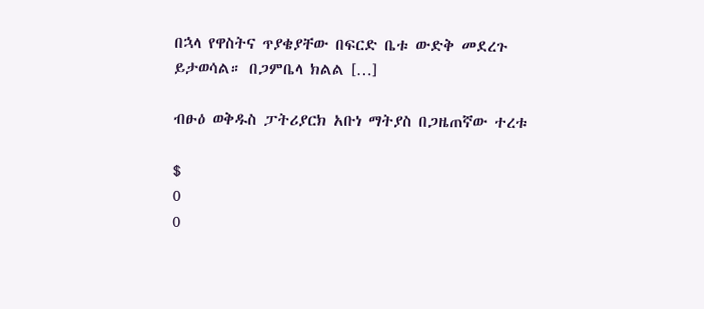በኋላ የዋስትና ጥያቄያቸው በፍርድ ቤቱ ውድቅ መደረጉ ይታወሳል። በጋምቤላ ክልል […]

ብፁዕ ወቅዱስ ፓትሪያርክ አቡነ ማትያስ በጋዜጠኛው ተረቱ

$
0
0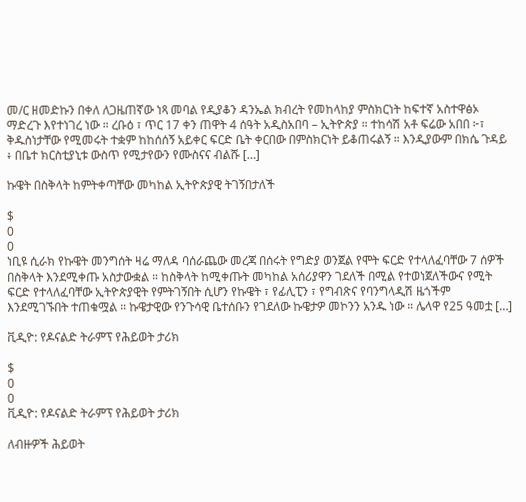መ/ር ዘመድኩን በቀለ ለጋዜጠኛው ነጻ መባል የዲያቆን ዳንኤል ክብረት የመከላከያ ምስክርነት ከፍተኛ አስተዋፅኦ ማድረጉ እየተነገረ ነው ። ረቡዕ ፣ ጥር 17 ቀን ጠዋት 4 ሰዓት አዲስአበባ – ኢትዮጵያ ። ተከሳሽ አቶ ፍሬው አበበ ፦፣ ቅዱስነታቸው የሚመሩት ተቋም ከከሰሰኝ አይቀር ፍርድ ቤት ቀርበው በምስክርነት ይቆጠሩልኝ ። እንዲያውም በክሴ ጉዳይ ፥ በቤተ ክርስቲያኒቱ ውስጥ የሚታየውን የሙስናና ብልሹ […]

ኩዌት በስቅላት ከምትቀጣቸው መካከል ኢትዮጵያዊ ትገኝበታለች

$
0
0
ነቢዩ ሲራክ የኩዌት መንግሰት ዛሬ ማለዳ ባሰራጨው መረጃ በሰሩት የግድያ ወንጀል የሞት ፍርድ የተላለፈባቸው 7 ሰዎች በስቅላት እንደሚቀጡ አስታውቋል ። ከስቅላት ከሚቀጡት መካከል አሰሪያዋን ገደለች በሚል የተወነጀለችውና የሚት ፍርድ የተላለፈባቸው ኢትዮጵያዊት የምትገኝበት ሲሆን የኩዌት ፣ የፊሊፒን ፣ የግብጽና የባንግላዲሽ ዜጎችም እንደሚገኙበት ተጠቁሟል ። ኩዌታዊው የንጉሳዊ ቤተሰቡን የገደለው ኩዌታዎ መኮንን አንዱ ነው ። ሌላዋ የ25 ዓመቷ […]

ቪዲዮ: የዶናልድ ትራምፕ የሕይወት ታሪክ

$
0
0
ቪዲዮ: የዶናልድ ትራምፕ የሕይወት ታሪክ

ለብዙዎች ሕይወት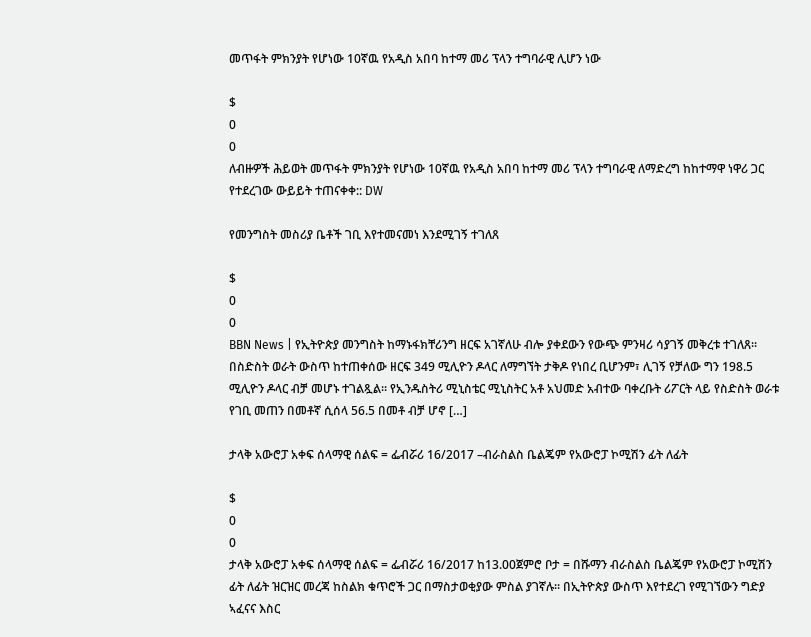መጥፋት ምክንያት የሆነው 10ኛዉ የአዲስ አበባ ከተማ መሪ ፕላን ተግባራዊ ሊሆን ነው

$
0
0
ለብዙዎች ሕይወት መጥፋት ምክንያት የሆነው 10ኛዉ የአዲስ አበባ ከተማ መሪ ፕላን ተግባራዊ ለማድረግ ከከተማዋ ነዋሪ ጋር የተደረገው ውይይት ተጠናቀቀ:: DW

የመንግስት መስሪያ ቤቶች ገቢ እየተመናመነ እንደሚገኝ ተገለጸ

$
0
0
BBN News | የኢትዮጵያ መንግስት ከማኑፋክቸሪንግ ዘርፍ አገኛለሁ ብሎ ያቀደውን የውጭ ምንዛሪ ሳያገኝ መቅረቱ ተገለጸ፡፡ በስድስት ወራት ውስጥ ከተጠቀሰው ዘርፍ 349 ሚሊዮን ዶላር ለማግኘት ታቅዶ የነበረ ቢሆንም፣ ሊገኝ የቻለው ግን 198.5 ሚሊዮን ዶላር ብቻ መሆኑ ተገልጿል፡፡ የኢንዱስትሪ ሚኒስቴር ሚኒስትር አቶ አህመድ አብተው ባቀረቡት ሪፖርት ላይ የስድስት ወራቱ የገቢ መጠን በመቶኛ ሲሰላ 56.5 በመቶ ብቻ ሆኖ […]

ታላቅ አውሮፓ አቀፍ ሰላማዊ ሰልፍ = ፌብሯሪ 16/2017 –ብራስልስ ቤልጄም የአውሮፓ ኮሚሽን ፊት ለፊት

$
0
0
ታላቅ አውሮፓ አቀፍ ሰላማዊ ሰልፍ = ፌብሯሪ 16/2017 ከ13.00ጀምሮ ቦታ = በሹማን ብራስልስ ቤልጄም የአውሮፓ ኮሚሽን ፊት ለፊት ዝርዝር መረጃ ከስልክ ቁጥሮች ጋር በማስታወቂያው ምስል ያገኛሉ። በኢትዮጵያ ውስጥ እየተደረገ የሚገኘውን ግድያ ኣፈናና እስር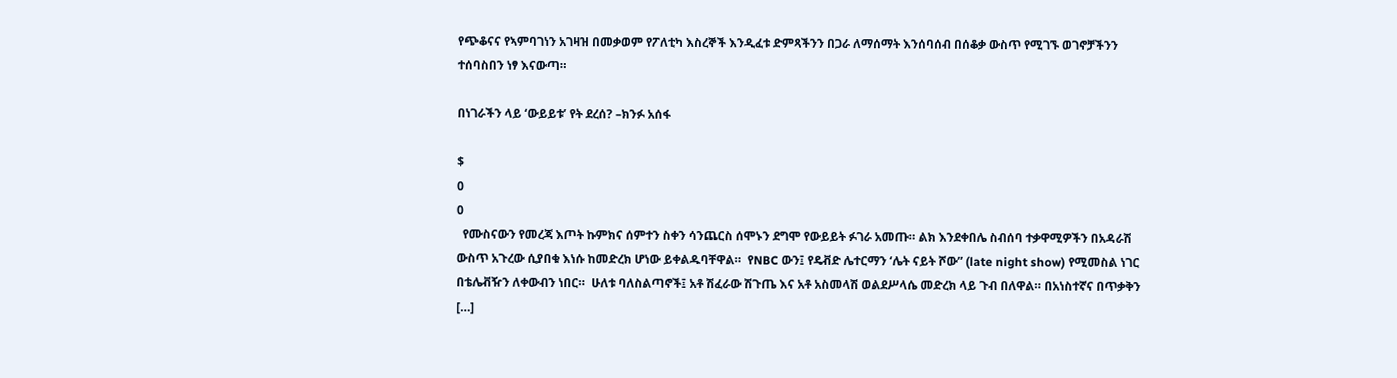የጭቆናና የኣምባገነን አገዛዝ በመቃወም የፖለቲካ እስረኞች እንዲፈቱ ድምጻችንን በጋራ ለማሰማት እንሰባሰብ በሰቆቃ ውስጥ የሚገኙ ወገኖቻችንን ተሰባስበን ነፃ እናውጣ።

በነገራችን ላይ ‘ውይይቱ’ የት ደረሰ? –ክንፉ አሰፋ

$
0
0
  የሙስናውን የመረጃ እጦት ኩምክና ሰምተን ስቀን ሳንጨርስ ሰሞኑን ደግሞ የውይይት ፉገራ አመጡ። ልክ እንደቀበሌ ስብሰባ ተቃዋሚዎችን በአዳራሽ ውስጥ አጉረው ሲያበቁ እነሱ ከመድረክ ሆነው ይቀልዱባቸዋል።  የNBC ውን፤ የዴቭድ ሌተርማን ‘ሌት ናይት ሾው” (late night show) የሚመስል ነገር በቴሌቭዥን ለቀውብን ነበር።  ሁለቱ ባለስልጣኖች፤ አቶ ሽፈራው ሽጉጤ እና አቶ አስመላሽ ወልደሥላሴ መድረክ ላይ ጉብ በለዋል። በአነስተኛና በጥቃቅን […]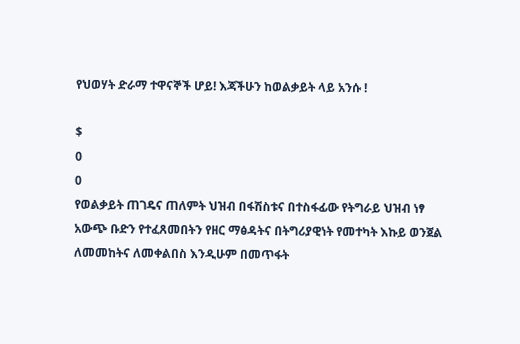የህወሃት ድራማ ተዋናኞች ሆይ! እጃችሁን ከወልቃይት ላይ አንሱ !

$
0
0
የወልቃይት ጠገዴና ጠለምት ህዝብ በፋሽስቱና በተስፋፊው የትግራይ ህዝብ ነፃ አውጭ ቡድን የተፈጸመበትን የዘር ማፅዳትና በትግሪያዊነት የመተካት እኩይ ወንጀል ለመመከትና ለመቀልበስ እንዲሁም በመጥፋት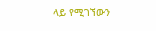ላይ የሚገኘውን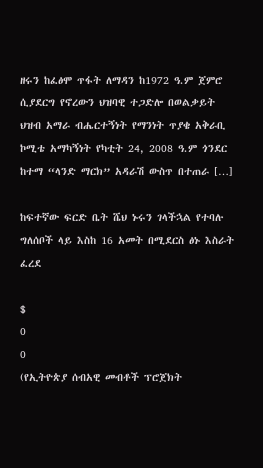ዘሩን ከፈፅሞ ጥፋት ለማዳን ከ1972 ዓ.ም ጀምሮ ሲያደርግ የኖረውን ህዝባዊ ተጋድሎ በወልቃይት ህዝብ አማራ ብሔርተኝነት የማንነት ጥያቄ አቅራቢ ኮሚቴ አማካኝነት የካቲት 24, 2008 ዓ.ም ጎንደር ከተማ “ላንድ ማርክ” አዳራሽ ውስጥ በተጠራ […]

ከፍተኛው ፍርድ ቤት ሼህ ኑሩን ገላችኋል የተባሉ ግለሰቦች ላይ እስከ 16 አመት በሚደርስ ፅኑ እስራት ፈረደ

$
0
0
(የኢትዮጵያ ሰብአዊ መብቶች ፕሮጀክት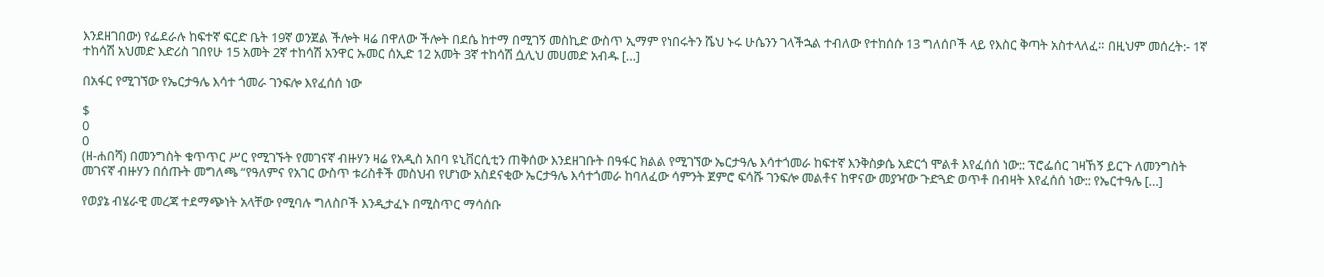እንደዘገበው) የፌደራሉ ከፍተኛ ፍርድ ቤት 19ኛ ወንጀል ችሎት ዛሬ በዋለው ችሎት በደሴ ከተማ በሚገኝ መስኪድ ውስጥ ኢማም የነበሩትን ሼህ ኑሩ ሁሴንን ገላችኋል ተብለው የተከሰሱ 13 ግለሰቦች ላይ የእስር ቅጣት አስተላለፈ። በዚህም መሰረት:- 1ኛ ተከሳሽ አህመድ እድሪስ ገበየሁ 15 አመት 2ኛ ተከሳሽ አንዋር ኡመር ሰኢድ 12 አመት 3ኛ ተከሳሽ ሷሊህ መሀመድ አብዱ […]

በአፋር የሚገኘው የኤርታዓሌ እሳተ ጎመራ ገንፍሎ እየፈሰሰ ነው

$
0
0
(ዘ-ሐበሻ) በመንግስት ቁጥጥር ሥር የሚገኙት የመገናኛ ብዙሃን ዛሬ የአዲስ አበባ ዩኒቨርሲቲን ጠቅሰው እንደዘገቡት በዓፋር ክልል የሚገኘው ኤርታዓሌ እሳተጎመራ ከፍተኛ እንቅስቃሴ አድርጎ ሞልቶ እየፈሰሰ ነው:: ፕሮፌሰር ገዛኸኝ ይርጉ ለመንግስት መገናኛ ብዙሃን በሰጡት መግለጫ “የዓለምና የአገር ውስጥ ቱሪስቶች መስህብ የሆነው አስደናቂው ኤርታዓሌ እሳተጎመራ ከባለፈው ሳምንት ጀምሮ ፍሳሹ ገንፍሎ መልቶና ከዋናው መያዣው ጉድጓድ ወጥቶ በብዛት እየፈሰሰ ነው:: የኤርተዓሌ […]

የወያኔ ብሄራዊ መረጃ ተደማጭነት አላቸው የሚባሉ ግለስቦች እንዲታፈኑ በሚስጥር ማሳሰቡ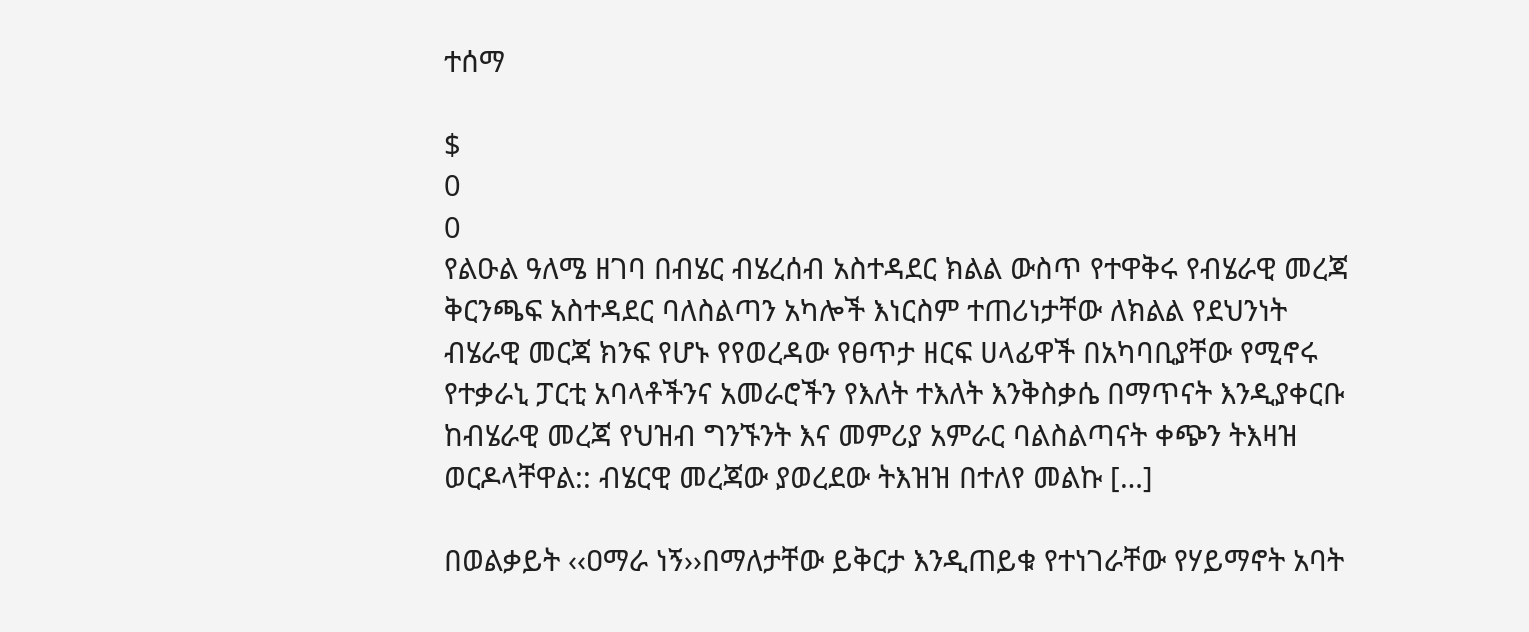ተሰማ

$
0
0
የልዑል ዓለሜ ዘገባ በብሄር ብሄረሰብ አስተዳደር ክልል ውስጥ የተዋቅሩ የብሄራዊ መረጃ ቅርንጫፍ አስተዳደር ባለስልጣን አካሎች እነርስም ተጠሪነታቸው ለክልል የደህንነት ብሄራዊ መርጃ ክንፍ የሆኑ የየወረዳው የፀጥታ ዘርፍ ሀላፊዋች በአካባቢያቸው የሚኖሩ የተቃራኒ ፓርቲ አባላቶችንና አመራሮችን የእለት ተእለት እንቅስቃሴ በማጥናት እንዲያቀርቡ ከብሄራዊ መረጃ የህዝብ ግንኙንት እና መምሪያ አምራር ባልስልጣናት ቀጭን ትእዛዝ ወርዶላቸዋል:: ብሄርዊ መረጃው ያወረደው ትእዝዝ በተለየ መልኩ […]

በወልቃይት ‹‹ዐማራ ነኝ››በማለታቸው ይቅርታ እንዲጠይቁ የተነገራቸው የሃይማኖት አባት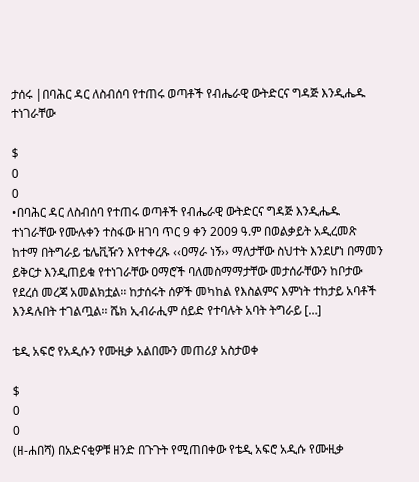ታሰሩ |በባሕር ዳር ለስብሰባ የተጠሩ ወጣቶች የብሔራዊ ውትድርና ግዳጅ እንዲሔዱ ተነገራቸው

$
0
0
•በባሕር ዳር ለስብሰባ የተጠሩ ወጣቶች የብሔራዊ ውትድርና ግዳጅ እንዲሔዱ ተነገራቸው የሙሉቀን ተስፋው ዘገባ ጥር 9 ቀን 2009 ዓ.ም በወልቃይት አዲረመጽ ከተማ በትግራይ ቴሌቪዥን እየተቀረጹ ‹‹ዐማራ ነኝ›› ማለታቸው ስህተት እንደሆነ በማመን ይቅርታ እንዲጠይቁ የተነገራቸው ዐማሮች ባለመስማማታቸው መታሰራቸውን ከቦታው የደረሰ መረጃ አመልክቷል፡፡ ከታሰሩት ሰዎች መካከል የእስልምና እምነት ተከታይ አባቶች እንዳሉበት ተገልጧል፡፡ ሼክ ኢብራሒም ሰይድ የተባሉት አባት ትግራይ […]

ቴዲ አፍሮ የአዲሱን የሙዚቃ አልበሙን መጠሪያ አስታወቀ

$
0
0
(ዘ-ሐበሻ) በአድናቂዎቹ ዘንድ በጉጉት የሚጠበቀው የቴዲ አፍሮ አዲሱ የሙዚቃ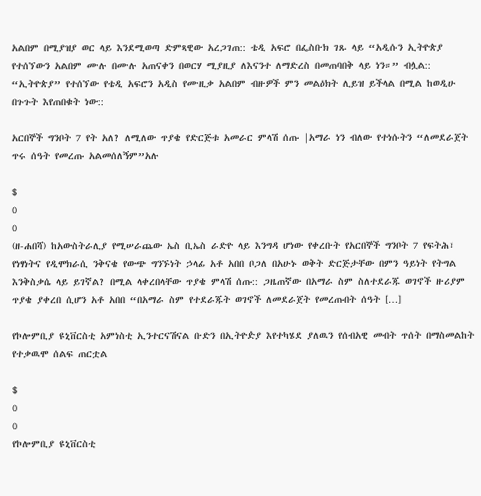አልበም በሚያዝያ ወር ላይ እንደሚወጣ ድምጻዊው አረጋገጠ:: ቴዲ አፍሮ በፌስቡክ ገጹ ላይ “አዲሱን ኢትዮጵያ የተሰኘውን አልበም ሙሉ በሙሉ አጠናቀን በወርሃ ሚያዚያ ለእናንተ ለማድረስ በመጠባበቅ ላይ ነን።” ብሏል:: “ኢትዮጵያ” የተሰኘው የቴዲ አፍሮን አዲስ የሙዚቃ አልበም ብዙዎች ምን መልዕክት ሊይዝ ይችላል በሚል ከወዲሁ በጉጉት እየጠበቁት ነው::

አርበኞች ግንቦት 7 የት አለ? ለሚለው ጥያቄ የድርጅቱ አመራር ምላሽ ሰጡ |አማራ ነን ብለው የተነሱትን “ለመደራጀት ጥሩ ሰዓት የመረጡ አልመሰለኝም”አሉ

$
0
0
(ዘ-ሐበሻ) ከአውስትራሊያ የሚሠራጨው ኤስ ቢኤስ ራድዮ ላይ እንግዳ ሆነው የቀረቡት የአርበኞች ግንቦት 7 የፍትሕ፣ የነፃነትና የዲሞክራሲ ንቅናቄ የውጭ ግንኙነት ኃላፊ አቶ አበበ ቦጋለ በአሁኑ ወቅት ድርጅታቸው በምን ዓይነት የትግል እንቅስቃሴ ላይ ይገኛል? በሚል ላቀረበላቸው ጥያቄ ምላሽ ሰጡ:: ጋዜጠኛው በአማራ ስም ስለተደራጁ ወገኖች ዙሪያም ጥያቄ ያቀረበ ሲሆን አቶ አበበ “በአማራ ስም የተደራጁት ወገኖች ለመደራጀት የመረጡበት ሰዓት […]

የኮሎምቢያ ዩኒቨርስቲ አምነስቲ ኢንተርናሽናል ቡድን በኢትዮዽያ እየተካሄደ ያለዉን የሰብአዊ መብት ጥሰት በማስመልከት የተቃዉሞ ሰልፍ ጠርቷል

$
0
0
የኮሎምቢያ ዩኒቨርስቲ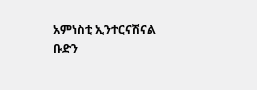አምነስቲ ኢንተርናሽናል ቡድን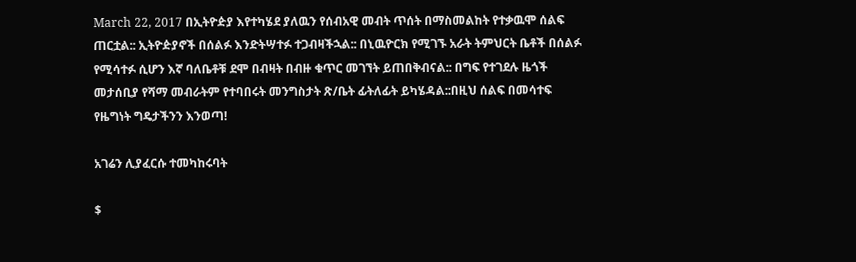March 22, 2017 በኢትዮዽያ እየተካሄደ ያለዉን የሰብአዊ መብት ጥሰት በማስመልከት የተቃዉሞ ሰልፍ ጠርቷል:: ኢትዮዽያኖች በሰልፉ እንድትሣተፉ ተጋብዛችኋል:: በኒዉዮርክ የሚገኙ አራት ትምህርት ቤቶች በሰልፉ የሚሳተፉ ሲሆን እኛ ባለቤቶቹ ደሞ በብዛት በብዙ ቁጥር መገኘት ይጠበቅብናል:: በግፍ የተገደሉ ዜጎች መታሰቢያ የሻማ መብራትም የተባበሩት መንግስታት ጽ/ቤት ፊትለፊት ይካሄዳል::በዚህ ሰልፍ በመሳተፍ የዜግነት ግዴታችንን እንወጣ!

አገሬን ሊያፈርሱ ተመካከሩባት

$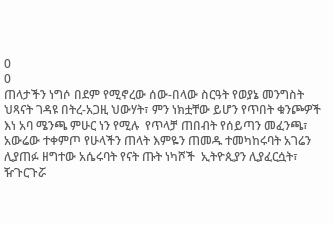0
0
ጠላታችን ነግሶ በደም የሚኖረው ሰው-በላው ስርዓት የወያኔ መንግስት ህጻናት ገዳዩ በትረ-አጋዚ ህውሃት፣ ምን ነክቷቸው ይሆን የጥበት ቁንጮዎች እነ አባ ሜንጫ ምሁር ነን የሚሉ  የጥላቻ ጠበብት የሰይጣን መፈንጫ፣ አውሬው ተቀምጦ የሁላችን ጠላት እምዬን ጠመዱ ተመካከሩባት አገሬን ሊያጠፉ ዘግተው አሴሩባት የናት ጡት ነካሾች  ኢትዮጲያን ሊያፈርሷት፣ ዥጉርጉሯ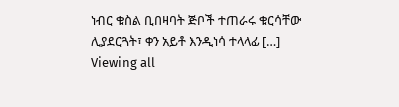ነብር ቁስል ቢበዛባት ጅቦች ተጠራሩ ቁርሳቸው ሊያደርጓት፣ ቀን አይቶ እንዲነሳ ተላላፊ […]
Viewing all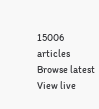15006 articles
Browse latest View live